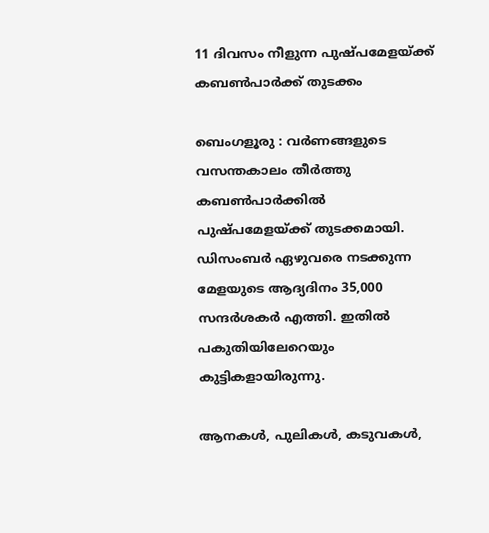11 ദിവസം നീളുന്ന പുഷ്പമേളയ്ക്ക് കബൺപാർക്ക് തുടക്കം

ബെംഗളൂരു : വർണങ്ങളുടെ വസന്തകാലം തീർത്തു കബൺപാർക്കിൽ പുഷ്പമേളയ്ക്ക് തുടക്കമായി. ഡിസംബർ ഏഴുവരെ നടക്കുന്ന മേളയുടെ ആദ്യദിനം 35,000 സന്ദർശകർ എത്തി. ഇതിൽ പകുതിയിലേറെയും കുട്ടികളായിരുന്നു.

ആനകൾ, പുലികൾ, കടുവകൾ,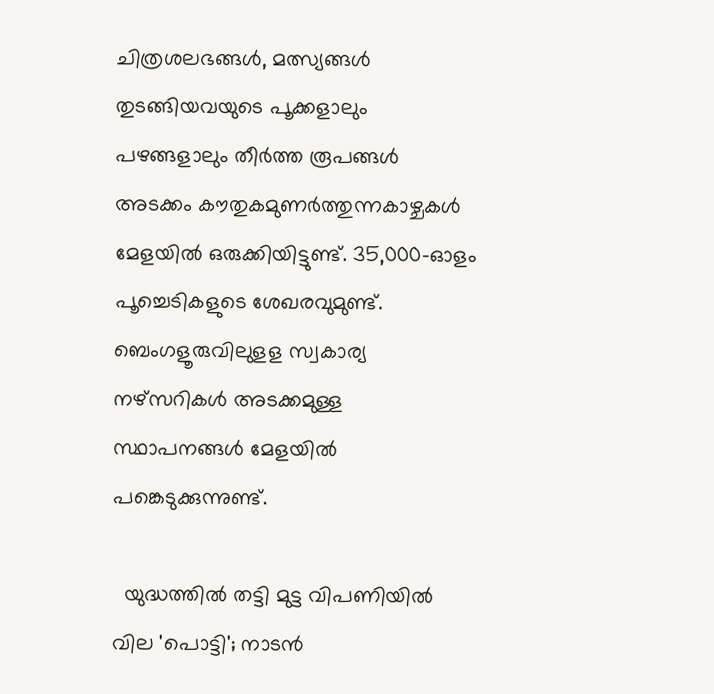ചിത്രശലഭങ്ങൾ, മത്സ്യങ്ങൾ തുടങ്ങിയവയുടെ പൂക്കളാലും പഴങ്ങളാലും തീർത്ത രൂപങ്ങൾ അടക്കം കൗതുകമുണർത്തുന്നകാഴ്ചകൾ മേളയിൽ ഒരുക്കിയിട്ടുണ്ട്. 35,000-ഓളം പൂച്ചെടികളുടെ ശേഖരവുമുണ്ട്. ബെംഗളൂരുവിലുളള സ്വകാര്യ നഴ്‌സറികൾ അടക്കമുള്ള സ്ഥാപനങ്ങൾ മേളയിൽ പങ്കെടുക്കുന്നുണ്ട്.

  യുദ്ധത്തിൽ തട്ടി മുട്ട വിപണിയിൽ വില 'പൊട്ടി'; നാടൻ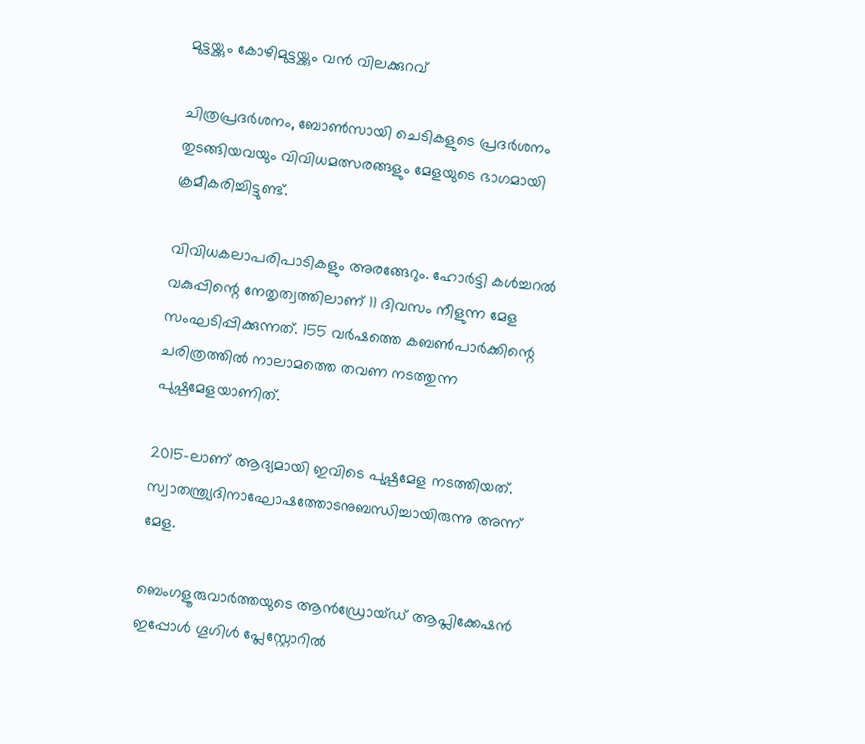മുട്ടയ്ക്കും കോഴിമുട്ടയ്ക്കും വൻ വിലക്കുറവ്

ചിത്രപ്രദർശനം, ബോൺസായി ചെടികളുടെ പ്രദർശനം തുടങ്ങിയവയും വിവിധമത്സരങ്ങളും മേളയുടെ ഭാഗമായി ക്രമീകരിച്ചിട്ടുണ്ട്.

വിവിധകലാപരിപാടികളും അരങ്ങേറും. ഹോർട്ടി കൾച്ചറൽ വകുപ്പിന്റെ നേതൃത്വത്തിലാണ് 11 ദിവസം നീളുന്ന മേള സംഘടിപ്പിക്കുന്നത്. 155 വർഷത്തെ കബൺപാർക്കിന്റെ ചരിത്രത്തിൽ നാലാമത്തെ തവണ നടത്തുന്ന പുഷ്പമേളയാണിത്.

2015-ലാണ് ആദ്യമായി ഇവിടെ പുഷ്പമേള നടത്തിയത്. സ്വാതന്ത്ര്യദിനാഘോഷത്തോടനുബന്ധിച്ചായിരുന്നു അന്ന് മേള.

ബെംഗളൂരുവാർത്തയുടെ ആൻഡ്രോയ്ഡ് ആപ്ലിക്കേഷൻ ഇപ്പോൾ ഗൂഗിൾ പ്ലേസ്റ്റോറിൽ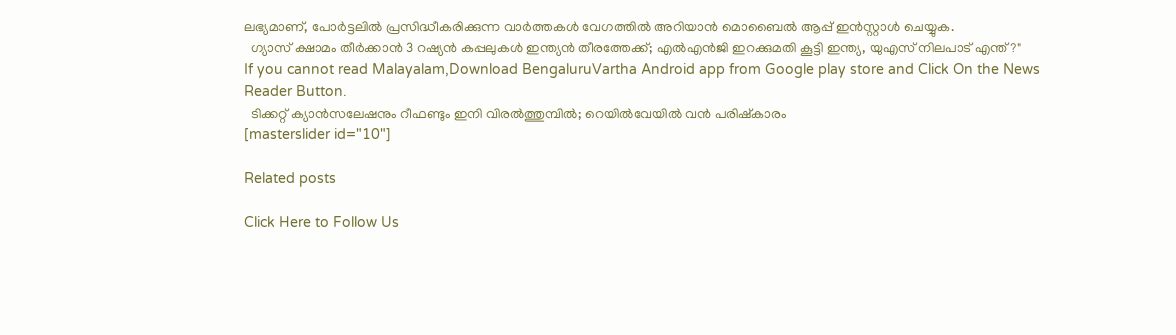ലഭ്യമാണ്, പോർട്ടലിൽ പ്രസിദ്ധീകരിക്കുന്ന വാർത്തകൾ വേഗത്തിൽ അറിയാൻ മൊബൈൽ ആപ്പ് ഇൻസ്റ്റാൾ ചെയ്യുക.
  ഗ്യാസ് ക്ഷാമം തീർക്കാൻ 3 റഷ്യൻ കപ്പലുകൾ ഇന്ത്യൻ തീരത്തേക്ക്; എൽഎൻജി ഇറക്കുമതി കൂട്ടി ഇന്ത്യ, യുഎസ് നിലപാട് എന്ത്?"
If you cannot read Malayalam,Download BengaluruVartha Android app from Google play store and Click On the News Reader Button.
  ടിക്കറ്റ് ക്യാൻസലേഷനും റീഫണ്ടും ഇനി വിരൽത്തുമ്പിൽ; റെയിൽവേയിൽ വൻ പരിഷ്കാരം
[masterslider id="10"]

Related posts

Click Here to Follow Us